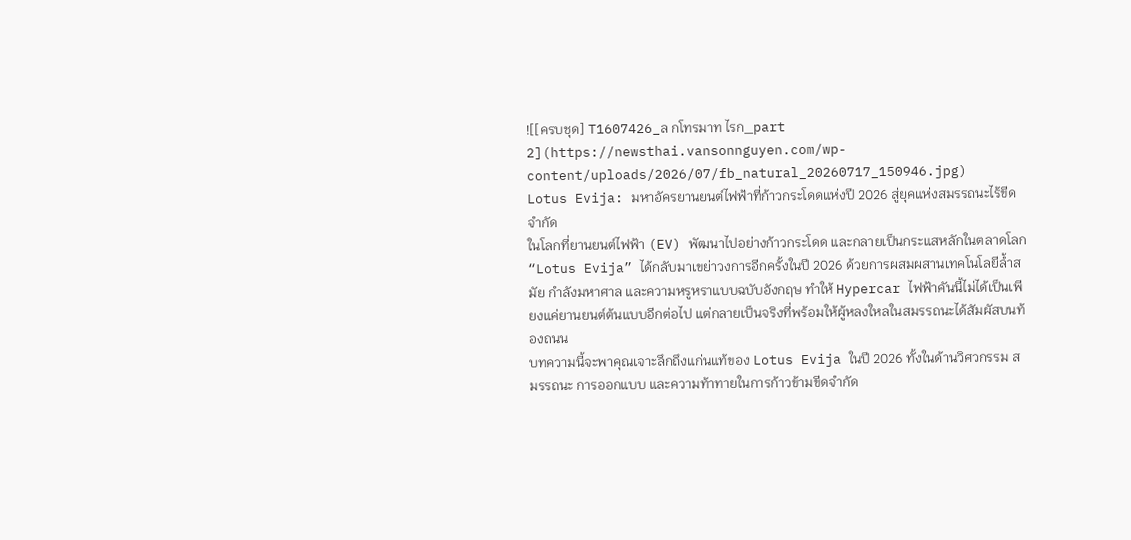![[ครบชุด] T1607426_ล กโทรมาท ไรก_part 2](https://newsthai.vansonnguyen.com/wp-content/uploads/2026/07/fb_natural_20260717_150946.jpg)
Lotus Evija: มหาอัครยานยนต์ไฟฟ้าที่ก้าวกระโดดแห่งปี 2026 สู่ยุคแห่งสมรรถนะไร้ขีดจำกัด
ในโลกที่ยานยนต์ไฟฟ้า (EV) พัฒนาไปอย่างก้าวกระโดด และกลายเป็นกระแสหลักในตลาดโลก “Lotus Evija” ได้กลับมาเขย่าวงการอีกครั้งในปี 2026 ด้วยการผสมผสานเทคโนโลยีล้ำสมัย กำลังมหาศาล และความหรูหราแบบฉบับอังกฤษ ทำให้ Hypercar ไฟฟ้าคันนี้ไม่ได้เป็นเพียงแค่ยานยนต์ต้นแบบอีกต่อไป แต่กลายเป็นจริงที่พร้อมให้ผู้หลงใหลในสมรรถนะได้สัมผัสบนท้องถนน
บทความนี้จะพาคุณเจาะลึกถึงแก่นแท้ของ Lotus Evija ในปี 2026 ทั้งในด้านวิศวกรรม สมรรถนะ การออกแบบ และความท้าทายในการก้าวข้ามขีดจำกัด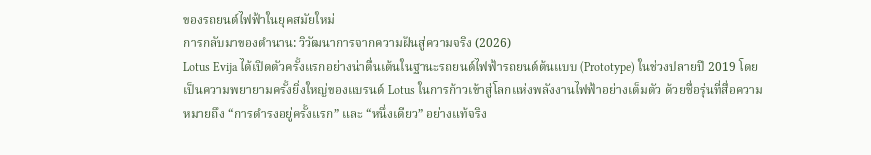ของรถยนต์ไฟฟ้าในยุคสมัยใหม่
การกลับมาของตำนาน: วิวัฒนาการจากความฝันสู่ความจริง (2026)
Lotus Evija ได้เปิดตัวครั้งแรกอย่างน่าตื่นเต้นในฐานะรถยนต์ไฟฟ้ารถยนต์ต้นแบบ (Prototype) ในช่วงปลายปี 2019 โดยเป็นความพยายามครั้งยิ่งใหญ่ของแบรนด์ Lotus ในการก้าวเข้าสู่โลกแห่งพลังงานไฟฟ้าอย่างเต็มตัว ด้วยชื่อรุ่นที่สื่อความหมายถึง “การดำรงอยู่ครั้งแรก” และ “หนึ่งเดียว” อย่างแท้จริง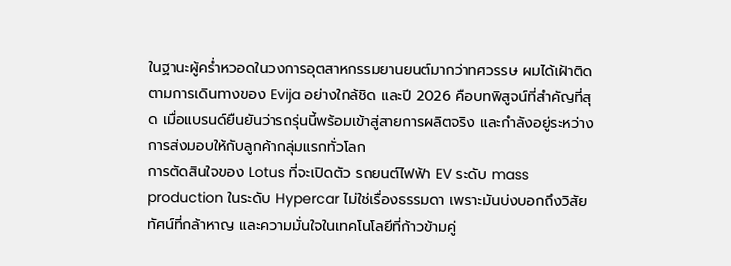ในฐานะผู้คร่ำหวอดในวงการอุตสาหกรรมยานยนต์มากว่าทศวรรษ ผมได้เฝ้าติดตามการเดินทางของ Evija อย่างใกล้ชิด และปี 2026 คือบทพิสูจน์ที่สำคัญที่สุด เมื่อแบรนด์ยืนยันว่ารถรุ่นนี้พร้อมเข้าสู่สายการผลิตจริง และกำลังอยู่ระหว่างการส่งมอบให้กับลูกค้ากลุ่มแรกทั่วโลก
การตัดสินใจของ Lotus ที่จะเปิดตัว รถยนต์ไฟฟ้า EV ระดับ mass production ในระดับ Hypercar ไม่ใช่เรื่องธรรมดา เพราะมันบ่งบอกถึงวิสัยทัศน์ที่กล้าหาญ และความมั่นใจในเทคโนโลยีที่ก้าวข้ามคู่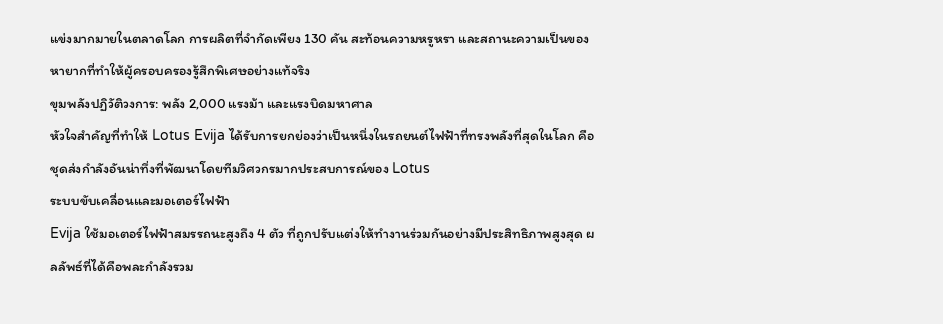แข่งมากมายในตลาดโลก การผลิตที่จำกัดเพียง 130 คัน สะท้อนความหรูหรา และสถานะความเป็นของหายากที่ทำให้ผู้ครอบครองรู้สึกพิเศษอย่างแท้จริง
ขุมพลังปฏิวัติวงการ: พลัง 2,000 แรงม้า และแรงบิดมหาศาล
หัวใจสำคัญที่ทำให้ Lotus Evija ได้รับการยกย่องว่าเป็นหนึ่งในรถยนต์ไฟฟ้าที่ทรงพลังที่สุดในโลก คือชุดส่งกำลังอันน่าทึ่งที่พัฒนาโดยทีมวิศวกรมากประสบการณ์ของ Lotus
ระบบขับเคลื่อนและมอเตอร์ไฟฟ้า
Evija ใช้มอเตอร์ไฟฟ้าสมรรถนะสูงถึง 4 ตัว ที่ถูกปรับแต่งให้ทำงานร่วมกันอย่างมีประสิทธิภาพสูงสุด ผลลัพธ์ที่ได้คือพละกำลังรวม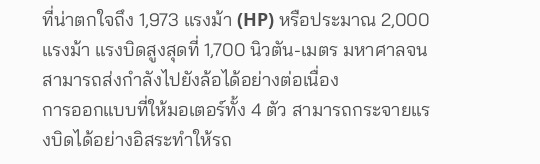ที่น่าตกใจถึง 1,973 แรงม้า (HP) หรือประมาณ 2,000 แรงม้า แรงบิดสูงสุดที่ 1,700 นิวตัน-เมตร มหาศาลจนสามารถส่งกำลังไปยังล้อได้อย่างต่อเนื่อง
การออกแบบที่ให้มอเตอร์ทั้ง 4 ตัว สามารถกระจายแรงบิดได้อย่างอิสระทำให้รถ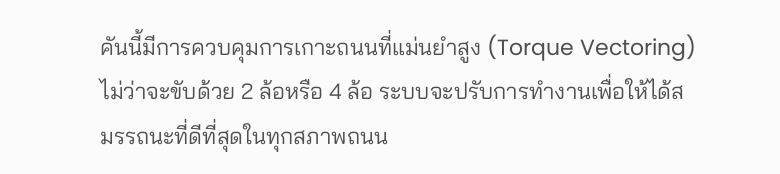คันนี้มีการควบคุมการเกาะถนนที่แม่นยำสูง (Torque Vectoring) ไม่ว่าจะขับด้วย 2 ล้อหรือ 4 ล้อ ระบบจะปรับการทำงานเพื่อให้ได้สมรรถนะที่ดีที่สุดในทุกสภาพถนน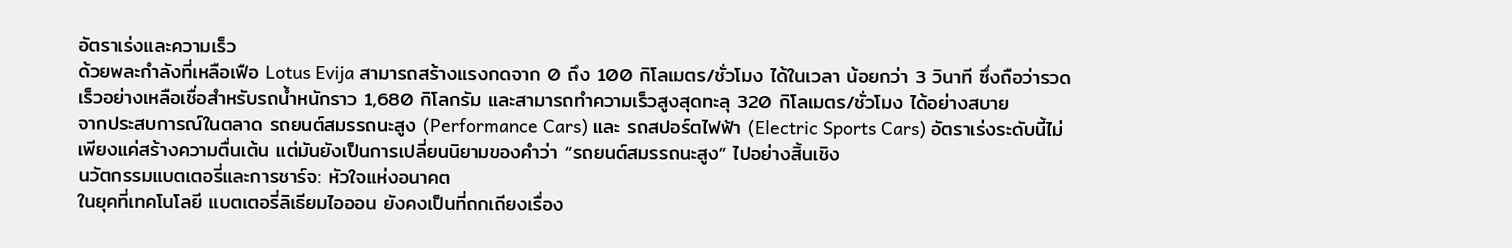อัตราเร่งและความเร็ว
ด้วยพละกำลังที่เหลือเฟือ Lotus Evija สามารถสร้างแรงกดจาก 0 ถึง 100 กิโลเมตร/ชั่วโมง ได้ในเวลา น้อยกว่า 3 วินาที ซึ่งถือว่ารวดเร็วอย่างเหลือเชื่อสำหรับรถน้ำหนักราว 1,680 กิโลกรัม และสามารถทำความเร็วสูงสุดทะลุ 320 กิโลเมตร/ชั่วโมง ได้อย่างสบาย
จากประสบการณ์ในตลาด รถยนต์สมรรถนะสูง (Performance Cars) และ รถสปอร์ตไฟฟ้า (Electric Sports Cars) อัตราเร่งระดับนี้ไม่เพียงแค่สร้างความตื่นเต้น แต่มันยังเป็นการเปลี่ยนนิยามของคำว่า “รถยนต์สมรรถนะสูง” ไปอย่างสิ้นเชิง
นวัตกรรมแบตเตอรี่และการชาร์จ: หัวใจแห่งอนาคต
ในยุคที่เทคโนโลยี แบตเตอรี่ลิเธียมไอออน ยังคงเป็นที่ถกเถียงเรื่อง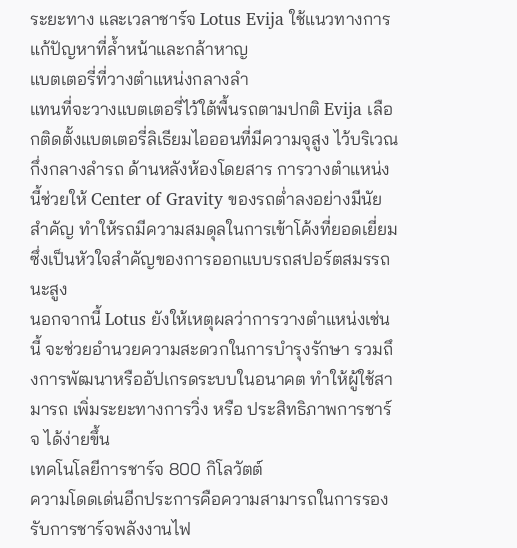ระยะทาง และเวลาชาร์จ Lotus Evija ใช้แนวทางการแก้ปัญหาที่ล้ำหน้าและกล้าหาญ
แบตเตอรี่ที่วางตำแหน่งกลางลำ
แทนที่จะวางแบตเตอรี่ไว้ใต้พื้นรถตามปกติ Evija เลือกติดตั้งแบตเตอรี่ลิเธียมไอออนที่มีความจุสูง ไว้บริเวณกึ่งกลางลำรถ ด้านหลังห้องโดยสาร การวางตำแหน่งนี้ช่วยให้ Center of Gravity ของรถต่ำลงอย่างมีนัยสำคัญ ทำให้รถมีความสมดุลในการเข้าโค้งที่ยอดเยี่ยม ซึ่งเป็นหัวใจสำคัญของการออกแบบรถสปอร์ตสมรรถนะสูง
นอกจากนี้ Lotus ยังให้เหตุผลว่าการวางตำแหน่งเช่นนี้ จะช่วยอำนวยความสะดวกในการบำรุงรักษา รวมถึงการพัฒนาหรืออัปเกรดระบบในอนาคต ทำให้ผู้ใช้สามารถ เพิ่มระยะทางการวิ่ง หรือ ประสิทธิภาพการชาร์จ ได้ง่ายขึ้น
เทคโนโลยีการชาร์จ 800 กิโลวัตต์
ความโดดเด่นอีกประการคือความสามารถในการรองรับการชาร์จพลังงานไฟ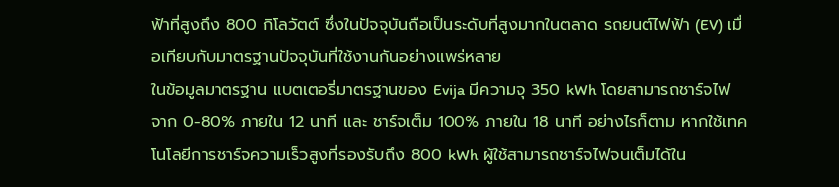ฟ้าที่สูงถึง 800 กิโลวัตต์ ซึ่งในปัจจุบันถือเป็นระดับที่สูงมากในตลาด รถยนต์ไฟฟ้า (EV) เมื่อเทียบกับมาตรฐานปัจจุบันที่ใช้งานกันอย่างแพร่หลาย
ในข้อมูลมาตรฐาน แบตเตอรี่มาตรฐานของ Evija มีความจุ 350 kWh โดยสามารถชาร์จไฟจาก 0-80% ภายใน 12 นาที และ ชาร์จเต็ม 100% ภายใน 18 นาที อย่างไรก็ตาม หากใช้เทคโนโลยีการชาร์จความเร็วสูงที่รองรับถึง 800 kWh ผู้ใช้สามารถชาร์จไฟจนเต็มได้ใน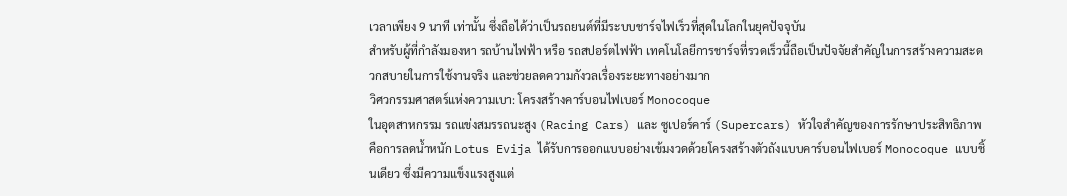เวลาเพียง 9 นาที เท่านั้น ซึ่งถือได้ว่าเป็นรถยนต์ที่มีระบบชาร์จไฟเร็วที่สุดในโลกในยุคปัจจุบัน
สำหรับผู้ที่กำลังมองหา รถบ้านไฟฟ้า หรือ รถสปอร์ตไฟฟ้า เทคโนโลยีการชาร์จที่รวดเร็วนี้ถือเป็นปัจจัยสำคัญในการสร้างความสะดวกสบายในการใช้งานจริง และช่วยลดความกังวลเรื่องระยะทางอย่างมาก
วิศวกรรมศาสตร์แห่งความเบา: โครงสร้างคาร์บอนไฟเบอร์ Monocoque
ในอุตสาหกรรม รถแข่งสมรรถนะสูง (Racing Cars) และ ซูเปอร์คาร์ (Supercars) หัวใจสำคัญของการรักษาประสิทธิภาพคือการลดน้ำหนัก Lotus Evija ได้รับการออกแบบอย่างเข้มงวดด้วยโครงสร้างตัวถังแบบคาร์บอนไฟเบอร์ Monocoque แบบชิ้นเดียว ซึ่งมีความแข็งแรงสูงแต่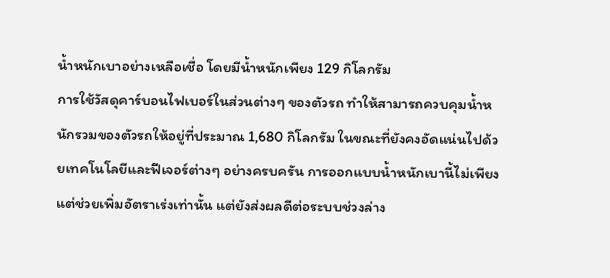น้ำหนักเบาอย่างเหลือเชื่อ โดยมีน้ำหนักเพียง 129 กิโลกรัม
การใช้วัสดุคาร์บอนไฟเบอร์ในส่วนต่างๆ ของตัวรถ ทำให้สามารถควบคุมน้ำหนักรวมของตัวรถให้อยู่ที่ประมาณ 1,680 กิโลกรัม ในขณะที่ยังคงอัดแน่นไปด้วยเทคโนโลยีและฟีเจอร์ต่างๆ อย่างครบครัน การออกแบบน้ำหนักเบานี้ไม่เพียงแต่ช่วยเพิ่มอัตราเร่งเท่านั้น แต่ยังส่งผลดีต่อระบบช่วงล่าง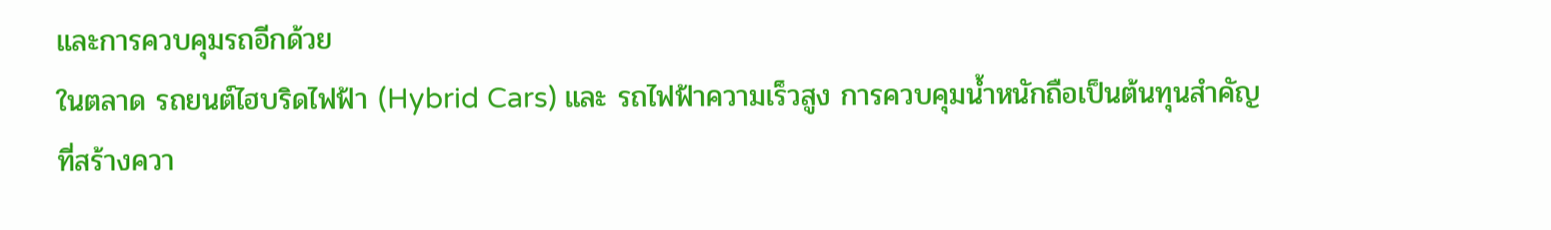และการควบคุมรถอีกด้วย
ในตลาด รถยนต์ไฮบริดไฟฟ้า (Hybrid Cars) และ รถไฟฟ้าความเร็วสูง การควบคุมน้ำหนักถือเป็นต้นทุนสำคัญที่สร้างควา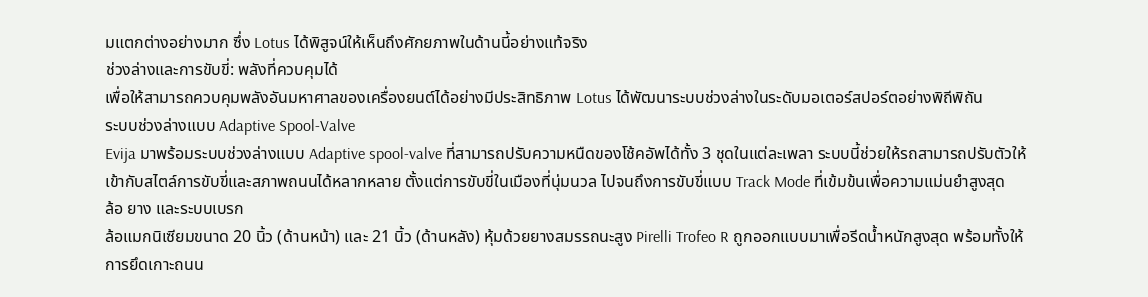มแตกต่างอย่างมาก ซึ่ง Lotus ได้พิสูจน์ให้เห็นถึงศักยภาพในด้านนี้อย่างแท้จริง
ช่วงล่างและการขับขี่: พลังที่ควบคุมได้
เพื่อให้สามารถควบคุมพลังอันมหาศาลของเครื่องยนต์ได้อย่างมีประสิทธิภาพ Lotus ได้พัฒนาระบบช่วงล่างในระดับมอเตอร์สปอร์ตอย่างพิถีพิถัน
ระบบช่วงล่างแบบ Adaptive Spool-Valve
Evija มาพร้อมระบบช่วงล่างแบบ Adaptive spool-valve ที่สามารถปรับความหนืดของโช้คอัพได้ทั้ง 3 ชุดในแต่ละเพลา ระบบนี้ช่วยให้รถสามารถปรับตัวให้เข้ากับสไตล์การขับขี่และสภาพถนนได้หลากหลาย ตั้งแต่การขับขี่ในเมืองที่นุ่มนวล ไปจนถึงการขับขี่แบบ Track Mode ที่เข้มข้นเพื่อความแม่นยำสูงสุด
ล้อ ยาง และระบบเบรก
ล้อแมกนิเซียมขนาด 20 นิ้ว (ด้านหน้า) และ 21 นิ้ว (ด้านหลัง) หุ้มด้วยยางสมรรถนะสูง Pirelli Trofeo R ถูกออกแบบมาเพื่อรีดน้ำหนักสูงสุด พร้อมทั้งให้การยึดเกาะถนน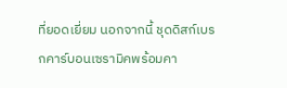ที่ยอดเยี่ยม นอกจากนี้ ชุดดิสก์เบรกคาร์บอนเซรามิคพร้อมคา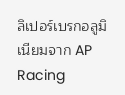ลิเปอร์เบรกอลูมิเนียมจาก AP Racing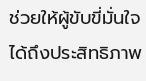ช่วยให้ผู้ขับขี่มั่นใจได้ถึงประสิทธิภาพ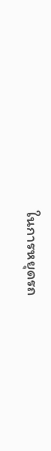ในการหยุดรถ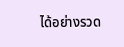ได้อย่างรวด